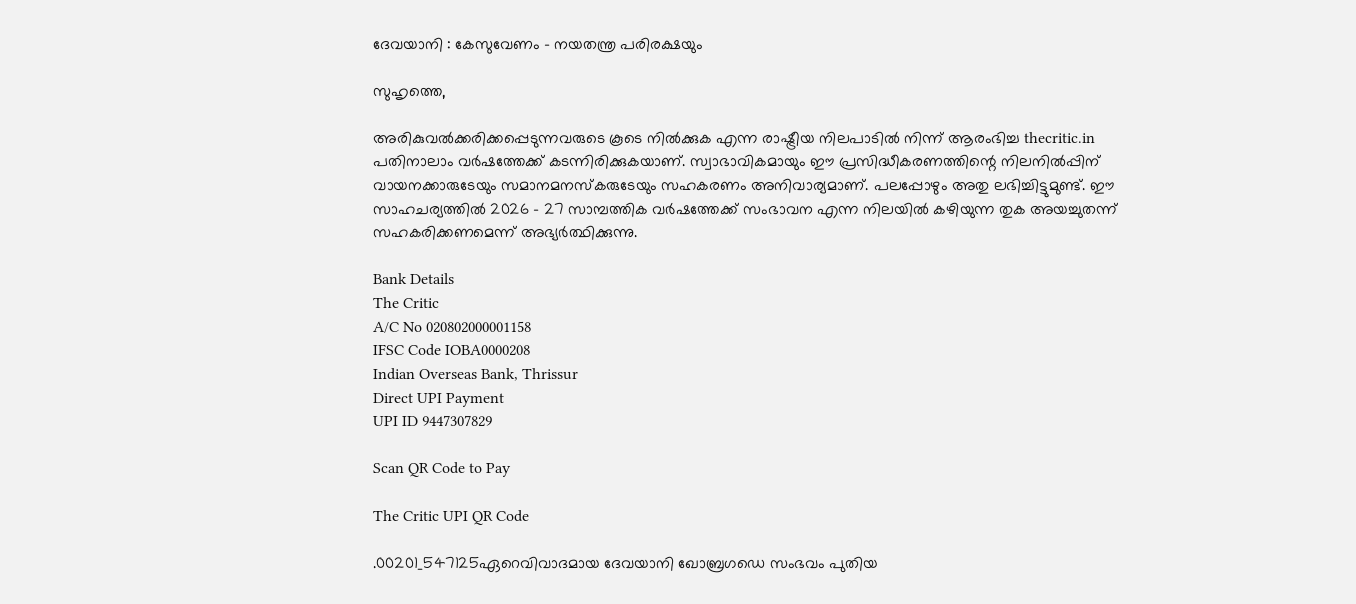ദേവയാനി : കേസുവേണം – നയതന്ത്ര പരിരക്ഷയും

സുഹൃത്തെ,

അരികുവല്‍ക്കരിക്കപ്പെടുന്നവരുടെ കൂടെ നില്‍ക്കുക എന്ന രാഷ്ട്രീയ നിലപാടില്‍ നിന്ന് ആരംഭിച്ച thecritic.in പതിനാലാം വര്‍ഷത്തേക്ക് കടന്നിരിക്കുകയാണ്. സ്വാഭാവികമായും ഈ പ്രസിദ്ധീകരണത്തിന്റെ നിലനില്‍പ്പിന് വായനക്കാരുടേയും സമാനമനസ്‌കരുടേയും സഹകരണം അനിവാര്യമാണ്. പലപ്പോഴും അതു ലഭിച്ചിട്ടുമുണ്ട്. ഈ സാഹചര്യത്തില്‍ 2026 - 27 സാമ്പത്തിക വര്‍ഷത്തേക്ക് സംഭാവന എന്ന നിലയില്‍ കഴിയുന്ന തുക അയച്ചുതന്ന് സഹകരിക്കണമെന്ന് അഭ്യര്‍ത്ഥിക്കുന്നു.

Bank Details
The Critic
A/C No 020802000001158
IFSC Code IOBA0000208
Indian Overseas Bank, Thrissur
Direct UPI Payment
UPI ID 9447307829

Scan QR Code to Pay

The Critic UPI QR Code

.00201_547125ഏറെവിവാദമായ ദേവയാനി ഖോബ്രഗഡെ സംഭവം പുതിയ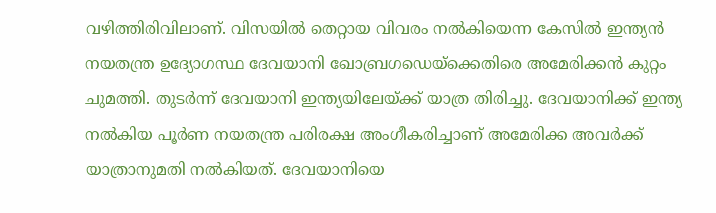വഴിത്തിരിവിലാണ്. വിസയില്‍ തെറ്റായ വിവരം നല്‍കിയെന്ന കേസില്‍ ഇന്ത്യന്‍ നയതന്ത്ര ഉദ്യോഗസ്ഥ ദേവയാനി ഖോബ്രഗഡെയ്‌ക്കെതിരെ അമേരിക്കന്‍ കുറ്റം ചുമത്തി. തുടര്‍ന്ന് ദേവയാനി ഇന്ത്യയിലേയ്ക്ക് യാത്ര തിരിച്ചു. ദേവയാനിക്ക് ഇന്ത്യ നല്‍കിയ പൂര്‍ണ നയതന്ത്ര പരിരക്ഷ അംഗീകരിച്ചാണ് അമേരിക്ക അവര്‍ക്ക് യാത്രാനുമതി നല്‍കിയത്. ദേവയാനിയെ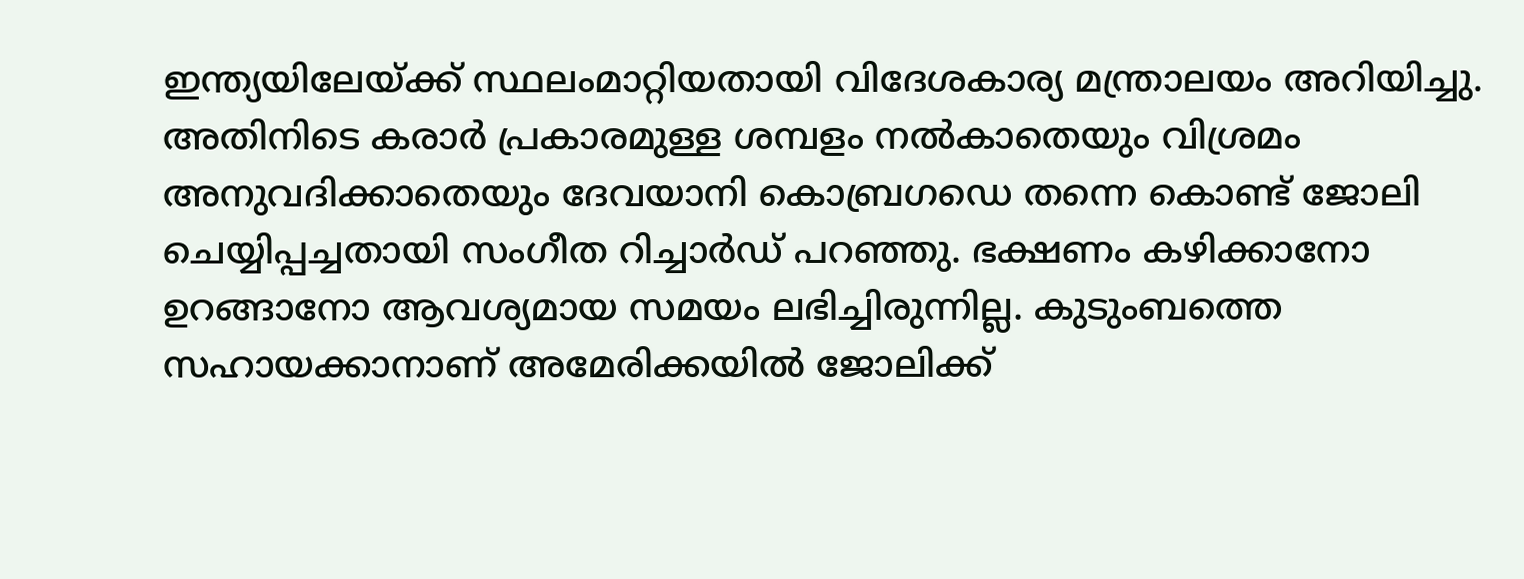ഇന്ത്യയിലേയ്ക്ക് സ്ഥലംമാറ്റിയതായി വിദേശകാര്യ മന്ത്രാലയം അറിയിച്ചു.
അതിനിടെ കരാര്‍ പ്രകാരമുള്ള ശമ്പളം നല്‍കാതെയും വിശ്രമം അനുവദിക്കാതെയും ദേവയാനി കൊബ്രഗഡെ തന്നെ കൊണ്ട് ജോലി ചെയ്യിപ്പച്ചതായി സംഗീത റിച്ചാര്‍ഡ് പറഞ്ഞു. ഭക്ഷണം കഴിക്കാനോ ഉറങ്ങാനോ ആവശ്യമായ സമയം ലഭിച്ചിരുന്നില്ല. കുടുംബത്തെ സഹായക്കാനാണ് അമേരിക്കയില്‍ ജോലിക്ക്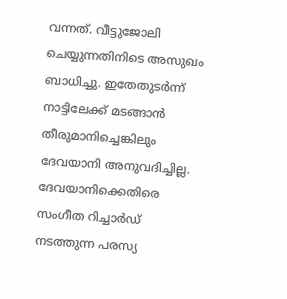വന്നത്. വീട്ടുജോലി ചെയ്യുന്നതിനിടെ അസുഖം ബാധിച്ചു. ഇതേതുടര്‍ന്ന് നാട്ടിലേക്ക് മടങ്ങാന്‍ തീരുമാനിച്ചെങ്കിലും ദേവയാനി അനുവദിച്ചില്ല. ദേവയാനിക്കെതിരെ സംഗീത റിച്ചാര്‍ഡ് നടത്തുന്ന പരസ്യ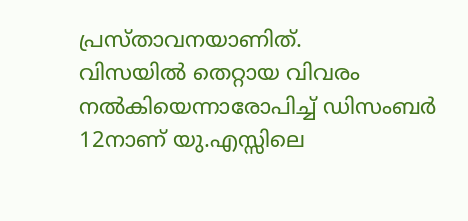പ്രസ്താവനയാണിത്.
വിസയില്‍ തെറ്റായ വിവരം നല്‍കിയെന്നാരോപിച്ച് ഡിസംബര്‍ 12നാണ് യു.എസ്സിലെ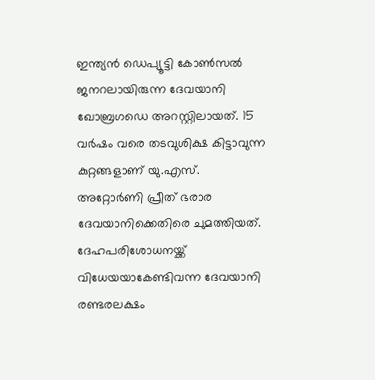ഇന്ത്യന്‍ ഡെപ്യൂട്ടി കോണ്‍സല്‍ ജനറലായിരുന്ന ദേവയാനി ഖോബ്രഗഡെ അറസ്റ്റിലായത്. 15 വര്‍ഷം വരെ തടവുശിക്ഷ കിട്ടാവുന്ന കുറ്റങ്ങളാണ് യു.എസ്. അറ്റോര്‍ണി പ്രീത് ഭരാര ദേവയാനിക്കെതിരെ ചുമത്തിയത്. ദേഹപരിശോധനയ്ക്ക് വിധേയയാകേണ്ടിവന്ന ദേവയാനി രണ്ടരലക്ഷം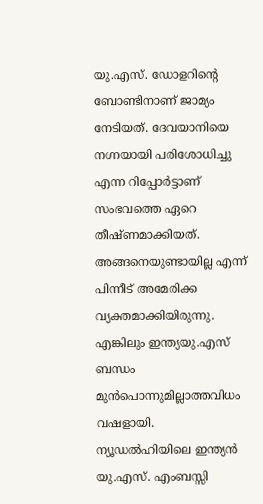യു.എസ്. ഡോളറിന്റെ ബോണ്ടിനാണ് ജാമ്യം നേടിയത്. ദേവയാനിയെ നഗ്നയായി പരിശോധിച്ചു എന്ന റിപ്പോര്‍ട്ടാണ് സംഭവത്തെ ഏറെ തീഷ്ണമാക്കിയത്. അങ്ങനെയുണ്ടായില്ല എന്ന് പിന്നീട് അമേരിക്ക വ്യക്തമാക്കിയിരുന്നു. എങ്കിലും ഇന്ത്യയു.എസ് ബന്ധം മുന്‍പൊന്നുമില്ലാത്തവിധം വഷളായി. ന്യൂഡല്‍ഹിയിലെ ഇന്ത്യന്‍ യു.എസ്. എംബസ്സി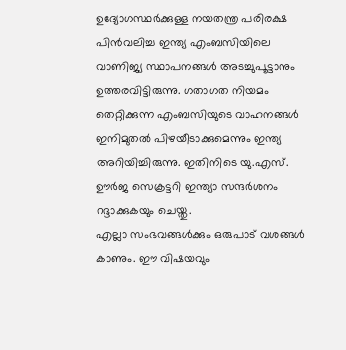ഉദ്യോഗസ്ഥര്‍ക്കുള്ള നയതന്ത്ര പരിരക്ഷ പിന്‍വലിച്ച ഇന്ത്യ എംബസിയിലെ വാണിജ്യ സ്ഥാപനങ്ങള്‍ അടച്ചുപൂട്ടാനും ഉത്തരവിട്ടിരുന്നു. ഗതാഗത നിയമം തെറ്റിക്കുന്ന എംബസിയുടെ വാഹനങ്ങള്‍ ഇനിമുതല്‍ പിഴയീടാക്കുമെന്നും ഇന്ത്യ അറിയിച്ചിരുന്നു. ഇതിനിടെ യു.എസ്. ഊര്‍ജ സെക്രട്ടറി ഇന്ത്യാ സന്ദര്‍ശനം റദ്ദാക്കുകയും ചെയ്തു.
എല്ലാ സംഭവങ്ങള്‍ക്കും ഒരുപാട് വശങ്ങള്‍ കാണും. ഈ വിഷയവും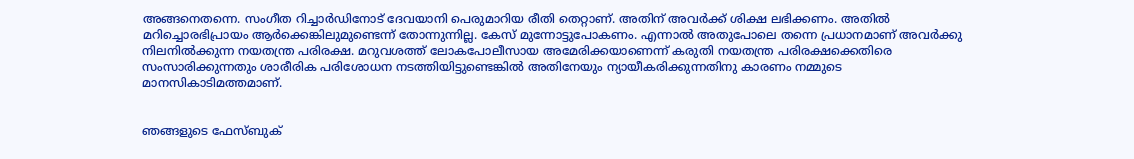അങ്ങനെതന്നെ. സംഗീത റിച്ചാര്‍ഡിനോട് ദേവയാനി പെരുമാറിയ രീതി തെറ്റാണ്. അതിന് അവര്‍ക്ക് ശിക്ഷ ലഭിക്കണം. അതില്‍ മറിച്ചൊരഭിപ്രായം ആര്‍ക്കെങ്കിലുമുണ്ടെന്ന് തോന്നുന്നില്ല. കേസ് മുന്നോട്ടുപോകണം. എന്നാല്‍ അതുപോലെ തന്നെ പ്രധാനമാണ് അവര്‍ക്കു നിലനില്‍ക്കുന്ന നയതന്ത്ര പരിരക്ഷ. മറുവശത്ത് ലോകപോലീസായ അമേരിക്കയാണെന്ന് കരുതി നയതന്ത്ര പരിരക്ഷക്കെതിരെ സംസാരിക്കുന്നതും ശാരീരിക പരിശോധന നടത്തിയിട്ടുണ്ടെങ്കില്‍ അതിനേയും ന്യായീകരിക്കുന്നതിനു കാരണം നമ്മുടെ മാനസികാടിമത്തമാണ്.


ഞങ്ങളുടെ ഫേസ്ബുക്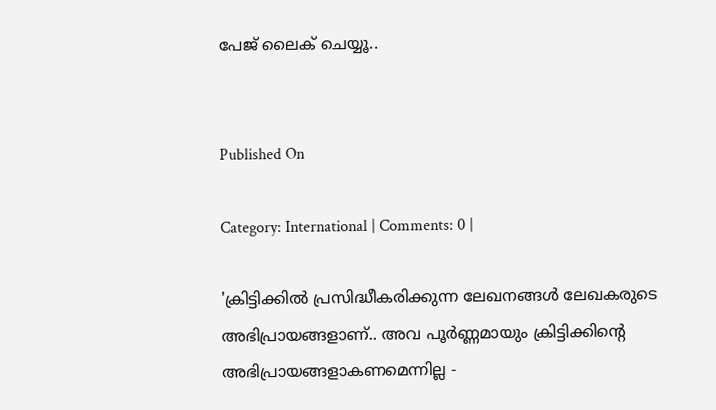പേജ് ലൈക് ചെയ്യൂ..


Published On

Category: International | Comments: 0 |

'ക്രിട്ടിക്കില്‍ പ്രസിദ്ധീകരിക്കുന്ന ലേഖനങ്ങള്‍ ലേഖകരുടെ അഭിപ്രായങ്ങളാണ്.. അവ പൂര്‍ണ്ണമായും ക്രിട്ടിക്കിന്റെ അഭിപ്രായങ്ങളാകണമെന്നില്ല -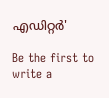എഡിറ്റര്‍'

Be the first to write a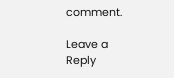comment.

Leave a Reply